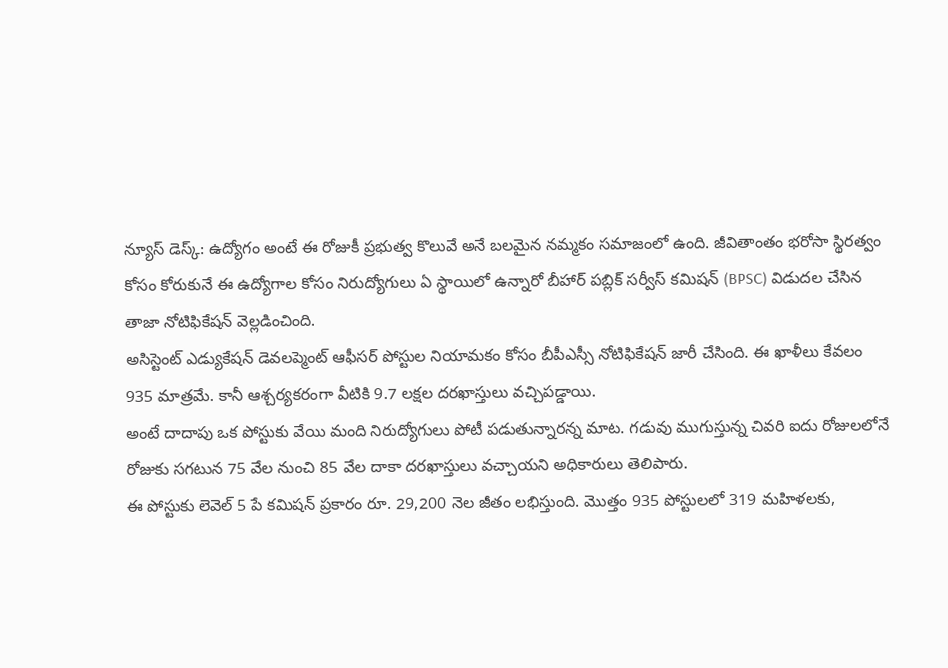న్యూస్ డెస్క్: ఉద్యోగం అంటే ఈ రోజుకీ ప్రభుత్వ కొలువే అనే బలమైన నమ్మకం సమాజంలో ఉంది. జీవితాంతం భరోసా స్థిరత్వం కోసం కోరుకునే ఈ ఉద్యోగాల కోసం నిరుద్యోగులు ఏ స్థాయిలో ఉన్నారో బీహార్ పబ్లిక్ సర్వీస్ కమిషన్ (BPSC) విడుదల చేసిన తాజా నోటిఫికేషన్ వెల్లడించింది.
అసిస్టెంట్ ఎడ్యుకేషన్ డెవలప్మెంట్ ఆఫీసర్ పోస్టుల నియామకం కోసం బీపీఎస్సీ నోటిఫికేషన్ జారీ చేసింది. ఈ ఖాళీలు కేవలం 935 మాత్రమే. కానీ ఆశ్చర్యకరంగా వీటికి 9.7 లక్షల దరఖాస్తులు వచ్చిపడ్డాయి.
అంటే దాదాపు ఒక పోస్టుకు వేయి మంది నిరుద్యోగులు పోటీ పడుతున్నారన్న మాట. గడువు ముగుస్తున్న చివరి ఐదు రోజులలోనే రోజుకు సగటున 75 వేల నుంచి 85 వేల దాకా దరఖాస్తులు వచ్చాయని అధికారులు తెలిపారు.
ఈ పోస్టుకు లెవెల్ 5 పే కమిషన్ ప్రకారం రూ. 29,200 నెల జీతం లభిస్తుంది. మొత్తం 935 పోస్టులలో 319 మహిళలకు,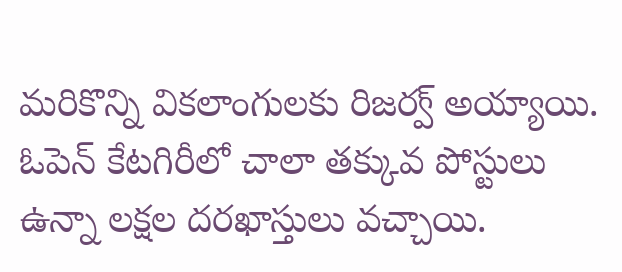మరికొన్ని వికలాంగులకు రిజర్వ్ అయ్యాయి. ఓపెన్ కేటగిరీలో చాలా తక్కువ పోస్టులు ఉన్నా లక్షల దరఖాస్తులు వచ్చాయి.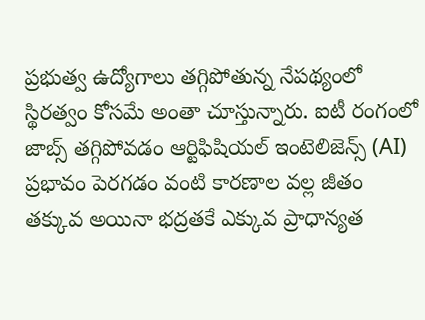ప్రభుత్వ ఉద్యోగాలు తగ్గిపోతున్న నేపథ్యంలో స్థిరత్వం కోసమే అంతా చూస్తున్నారు. ఐటీ రంగంలో జాబ్స్ తగ్గిపోవడం ఆర్టిఫిషియల్ ఇంటెలిజెన్స్ (AI) ప్రభావం పెరగడం వంటి కారణాల వల్ల జీతం తక్కువ అయినా భద్రతకే ఎక్కువ ప్రాధాన్యత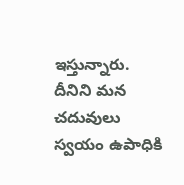ఇస్తున్నారు.
దీనిని మన చదువులు స్వయం ఉపాధికి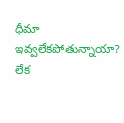ధీమా ఇవ్వలేకపోతున్నాయా? లేక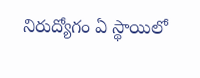నిరుద్యోగం ఏ స్థాయిలో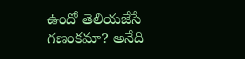ఉందో తెలియజేసే గణంకమా? అనేది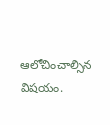ఆలోచించాల్సిన విషయం.